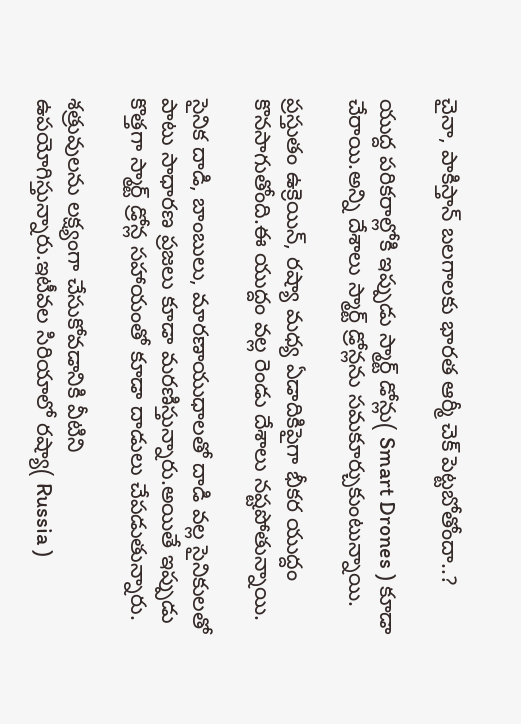చైనా, పాకిస్తాన్ బలగాలకు భారత ఆర్మీ చెక్ పెట్టబోతోందా..?

యుద్ద పరికరాల్లోకి ఇప్పుడు స్మార్ట్ డోన్లు( Smart Drones ) కూడా చేరాయి.అన్ని దేశాలు స్మార్ట్ డ్రోన్లను సమకూర్చుకుంటున్నాయి.

ప్రస్తుతం ఉక్రెయిన్, రష్యా మధ్య ఏడాదికిపైగా భీకర యుద్దం కొనసాగుతోంది.ఈ యుద్దం వల్ల రెండు దేశాలు నష్టపోతున్నాయి.

సైనిక దాడి, బాంబులు, మారణాయుధాలతో దాడి వల్ల సైనికులతో పాటు సాధారణ ప్రజలు కూడా మరణిస్తున్నారు.అయితే ఇప్పుడు కొత్తగా స్మార్ట్ డ్రోన్ల సహాయంతో కూడా దాడులు చేపడుతున్నారు.

శత్రువులను లక్ష్యంగా చేసుకోవడానికి వీటిని ఉపయోగిస్తున్నారు.ఇటీవల సిరియాలో రష్యా( Russia )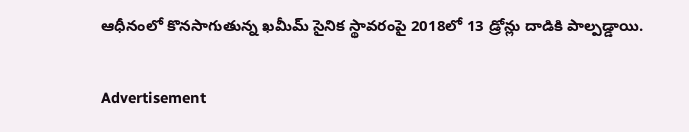ఆధీనంలో కొనసాగుతున్న ఖమీమ్ సైనిక స్థావరంపై 2018లో 13 డ్రోన్లు దాడికి పాల్పడ్డాయి.

Advertisement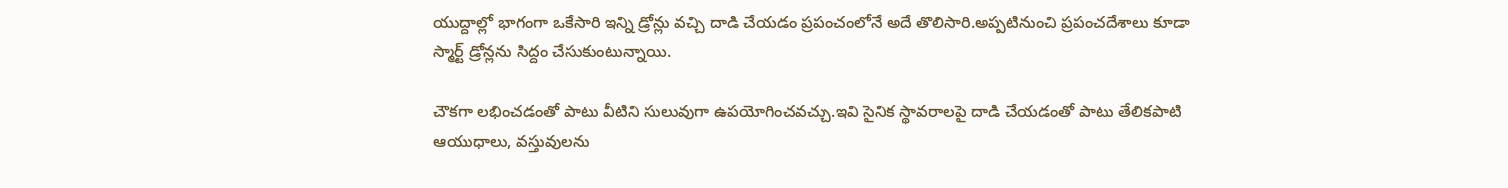యుద్దాల్లో భాగంగా ఒకేసారి ఇన్ని డ్రోన్లు వచ్చి దాడి చేయడం ప్రపంచంలోనే అదే తొలిసారి.అప్పటినుంచి ప్రపంచదేశాలు కూడా స్మార్ట్ డ్రోన్లను సిద్దం చేసుకుంటున్నాయి.

చౌకగా లభించడంతో పాటు వీటిని సులువుగా ఉపయోగించవచ్చు.ఇవి సైనిక స్థావరాలపై దాడి చేయడంతో పాటు తేలికపాటి ఆయుధాలు, వస్తువులను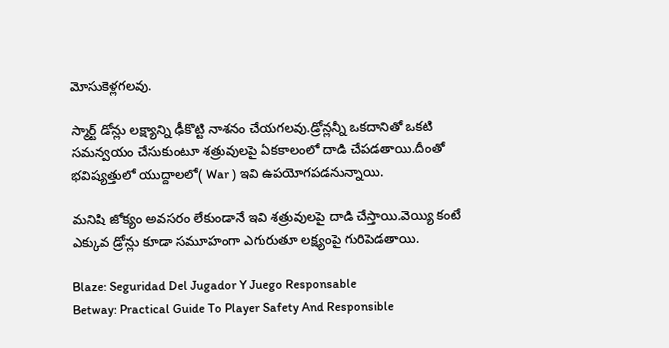మోసుకెళ్లగలవు.

స్మార్ట్ డోన్లు లక్ష్యాన్ని ఢీకొట్టి నాశనం చేయగలవు.డ్రోన్లన్నీ ఒకదానితో ఒకటి సమన్వయం చేసుకుంటూ శత్రువులపై ఏకకాలంలో దాడి చేపడతాయి.దీంతో భవిష్యత్తులో యుద్దాలలో( War ) ఇవి ఉపయోగపడనున్నాయి.

మనిషి జోక్యం అవసరం లేకుండానే ఇవి శత్రువులపై దాడి చేస్తాయి.వెయ్యి కంటే ఎక్కువ డ్రోన్లు కూడా సమూహంగా ఎగురుతూ లక్ష్యంపై గురిపెడతాయి.

Blaze: Seguridad Del Jugador Y Juego Responsable
Betway: Practical Guide To Player Safety And Responsible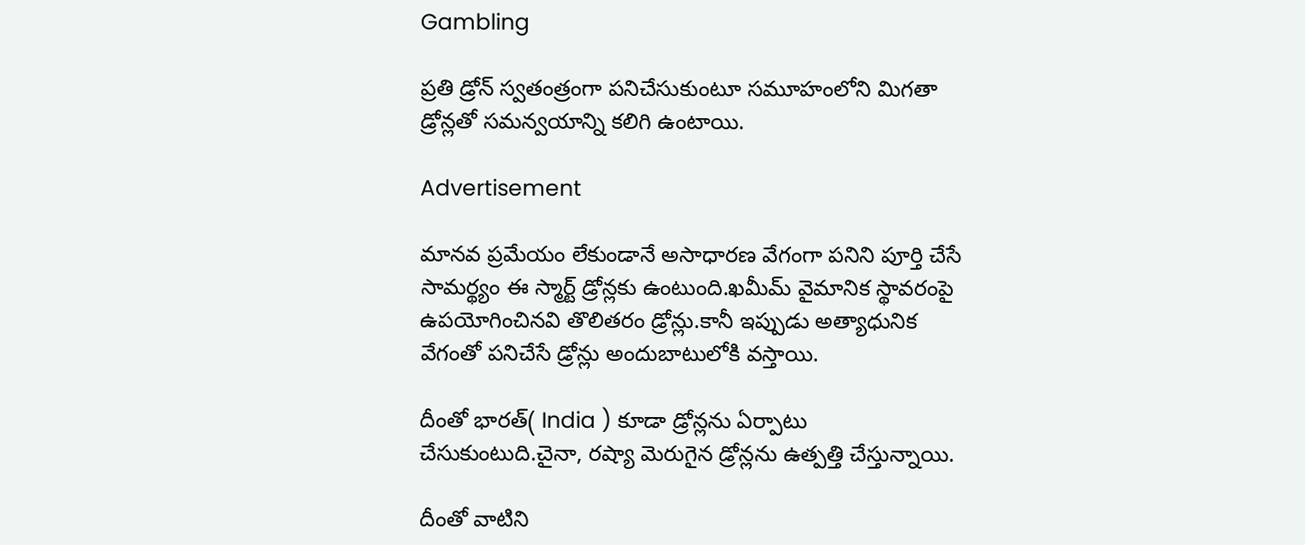Gambling

ప్రతి డ్రోన్ స్వతంత్రంగా పనిచేసుకుంటూ సమూహంలోని మిగతా డ్రోన్లతో సమన్వయాన్ని కలిగి ఉంటాయి.

Advertisement

మానవ ప్రమేయం లేకుండానే అసాధారణ వేగంగా పనిని పూర్తి చేసే సామర్థ్యం ఈ స్మార్ట్ డ్రోన్లకు ఉంటుంది.ఖమీమ్ వైమానిక స్థావరంపై ఉపయోగించినవి తొలితరం డ్రోన్లు.కానీ ఇప్పుడు అత్యాధునిక వేగంతో పనిచేసే డ్రోన్లు అందుబాటులోకి వస్తాయి.

దీంతో భారత్( India ) కూడా డ్రోన్లను ఏర్పాటు చేసుకుంటుది.చైనా, రష్యా మెరుగైన డ్రోన్లను ఉత్పత్తి చేస్తున్నాయి.

దీంతో వాటిని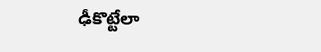ఢీకొట్టేలా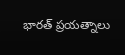భారత్ ప్రయత్నాలు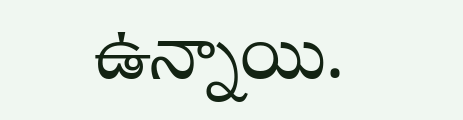ఉన్నాయి.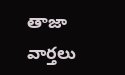తాజా వార్తలు